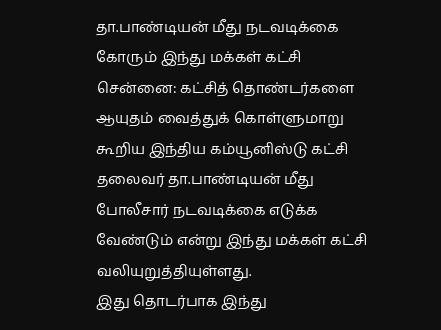தா.பாண்டியன் மீது நடவடிக்கை கோரும் இந்து மக்கள் கட்சி
சென்னை: கட்சித் தொண்டர்களை ஆயுதம் வைத்துக் கொள்ளுமாறு கூறிய இந்திய கம்யூனிஸ்டு கட்சி தலைவர் தா.பாண்டியன் மீது போலீசார் நடவடிக்கை எடுக்க வேண்டும் என்று இந்து மக்கள் கட்சி வலியுறுத்தியுள்ளது.
இது தொடர்பாக இந்து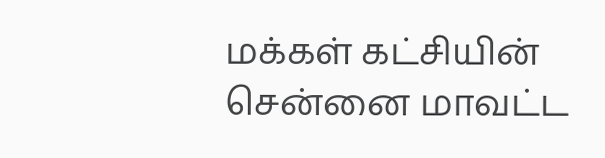மக்கள் கட்சியின் சென்னை மாவட்ட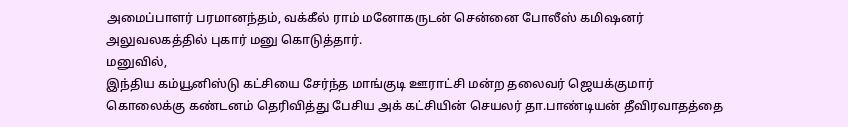அமைப்பாளர் பரமானந்தம், வக்கீல் ராம் மனோகருடன் சென்னை போலீஸ் கமிஷனர் அலுவலகத்தில் புகார் மனு கொடுத்தார்.
மனுவில்,
இந்திய கம்யூனிஸ்டு கட்சியை சேர்ந்த மாங்குடி ஊராட்சி மன்ற தலைவர் ஜெயக்குமார் கொலைக்கு கண்டனம் தெரிவித்து பேசிய அக் கட்சியின் செயலர் தா.பாண்டியன் தீவிரவாதத்தை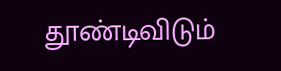தூண்டிவிடும்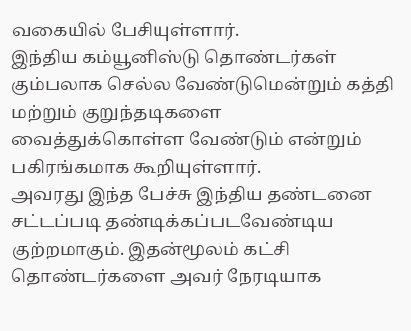வகையில் பேசியுள்ளார்.
இந்திய கம்யூனிஸ்டு தொண்டர்கள் கும்பலாக செல்ல வேண்டுமென்றும் கத்தி மற்றும் குறுந்தடிகளை வைத்துக்கொள்ள வேண்டும் என்றும் பகிரங்கமாக கூறியுள்ளார்.
அவரது இந்த பேச்சு இந்திய தண்டனை சட்டப்படி தண்டிக்கப்படவேண்டிய குற்றமாகும். இதன்மூலம் கட்சி தொண்டர்களை அவர் நேரடியாக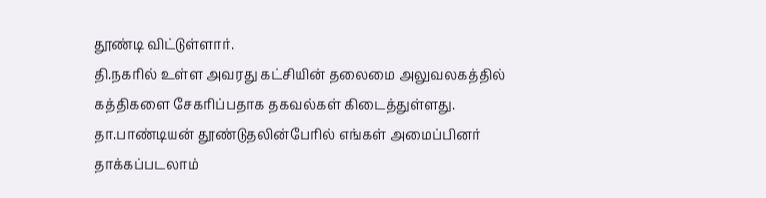தூண்டி விட்டுள்ளார்.
தி.நகரில் உள்ள அவரது கட்சியின் தலைமை அலுவலகத்தில் கத்திகளை சேகரிப்பதாக தகவல்கள் கிடைத்துள்ளது. தா.பாண்டியன் தூண்டுதலின்பேரில் எங்கள் அமைப்பினர் தாக்கப்படலாம்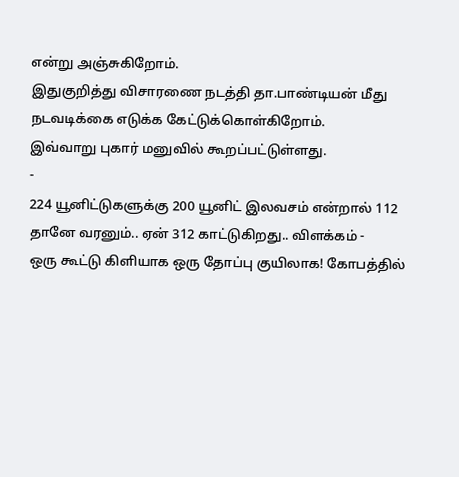என்று அஞ்சுகிறோம்.
இதுகுறித்து விசாரணை நடத்தி தா.பாண்டியன் மீது நடவடிக்கை எடுக்க கேட்டுக்கொள்கிறோம்.
இவ்வாறு புகார் மனுவில் கூறப்பட்டுள்ளது.
-
224 யூனிட்டுகளுக்கு 200 யூனிட் இலவசம் என்றால் 112 தானே வரனும்.. ஏன் 312 காட்டுகிறது.. விளக்கம் -
ஒரு கூட்டு கிளியாக ஒரு தோப்பு குயிலாக! கோபத்தில்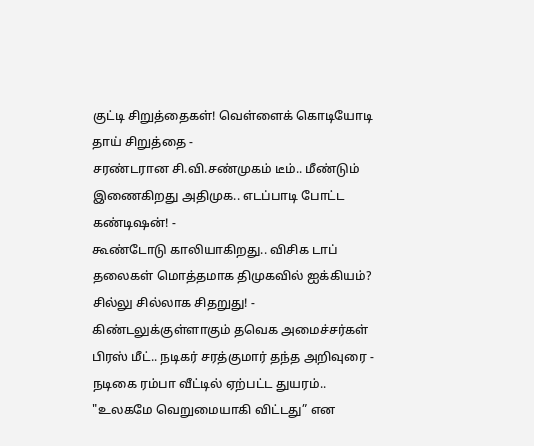குட்டி சிறுத்தைகள்! வெள்ளைக் கொடியோடி தாய் சிறுத்தை -
சரண்டரான சி.வி.சண்முகம் டீம்.. மீண்டும் இணைகிறது அதிமுக.. எடப்பாடி போட்ட கண்டிஷன்! -
கூண்டோடு காலியாகிறது.. விசிக டாப் தலைகள் மொத்தமாக திமுகவில் ஐக்கியம்? சில்லு சில்லாக சிதறுது! -
கிண்டலுக்குள்ளாகும் தவெக அமைச்சர்கள் பிரஸ் மீட்.. நடிகர் சரத்குமார் தந்த அறிவுரை -
நடிகை ரம்பா வீட்டில் ஏற்பட்ட துயரம்.. "உலகமே வெறுமையாகி விட்டது” என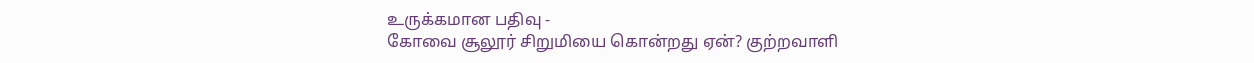உருக்கமான பதிவு -
கோவை சூலூர் சிறுமியை கொன்றது ஏன்? குற்றவாளி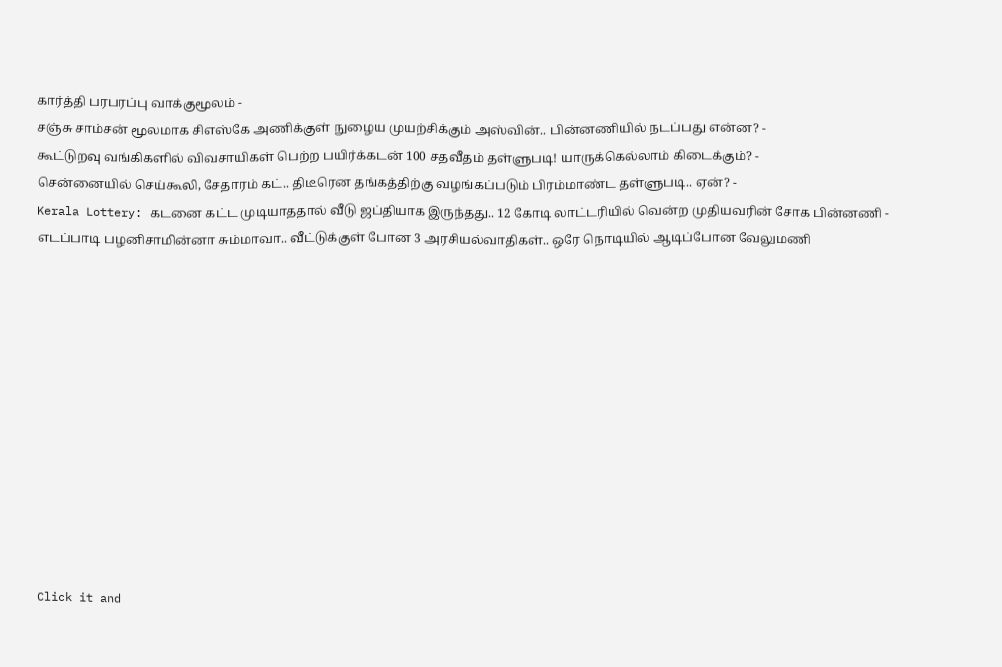கார்த்தி பரபரப்பு வாக்குமூலம் -
சஞ்சு சாம்சன் மூலமாக சிஎஸ்கே அணிக்குள் நுழைய முயற்சிக்கும் அஸ்வின்.. பின்னணியில் நடப்பது என்ன? -
கூட்டுறவு வங்கிகளில் விவசாயிகள் பெற்ற பயிர்க்கடன் 100 சதவீதம் தள்ளுபடி! யாருக்கெல்லாம் கிடைக்கும்? -
சென்னையில் செய்கூலி, சேதாரம் கட்.. திடீரென தங்கத்திற்கு வழங்கப்படும் பிரம்மாண்ட தள்ளுபடி.. ஏன்? -
Kerala Lottery: கடனை கட்ட முடியாததால் வீடு ஜப்தியாக இருந்தது.. 12 கோடி லாட்டரியில் வென்ற முதியவரின் சோக பின்னணி -
எடப்பாடி பழனிசாமின்னா சும்மாவா.. வீட்டுக்குள் போன 3 அரசியல்வாதிகள்.. ஒரே நொடியில் ஆடிப்போன வேலுமணி












Click it and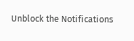Unblock the Notifications